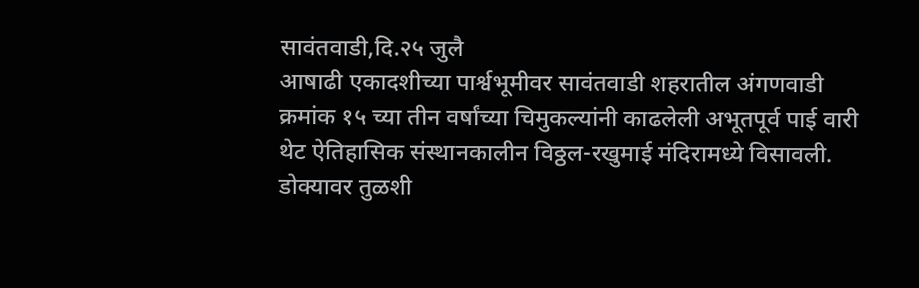सावंतवाडी,दि.२५ जुलै
आषाढी एकादशीच्या पार्श्वभूमीवर सावंतवाडी शहरातील अंगणवाडी क्रमांक १५ च्या तीन वर्षांच्या चिमुकल्यांनी काढलेली अभूतपूर्व पाई वारी थेट ऐतिहासिक संस्थानकालीन विठ्ठल-रखुमाई मंदिरामध्ये विसावली. डोक्यावर तुळशी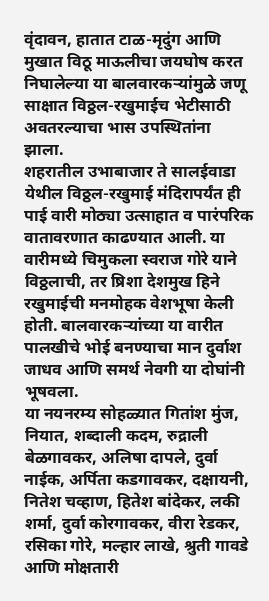वृंदावन, हातात टाळ-मृदुंग आणि मुखात विठू माऊलीचा जयघोष करत निघालेल्या या बालवारकऱ्यांमुळे जणू साक्षात विठ्ठल-रखुमाईच भेटीसाठी अवतरल्याचा भास उपस्थितांना झाला.
शहरातील उभाबाजार ते सालईवाडा येथील विठ्ठल-रखुमाई मंदिरापर्यंत ही पाई वारी मोठ्या उत्साहात व पारंपरिक वातावरणात काढण्यात आली. या वारीमध्ये चिमुकला स्वराज गोरे याने विठ्ठलाची, तर ष्रिशा देशमुख हिने रखुमाईची मनमोहक वेशभूषा केली होती. बालवारकऱ्यांच्या या वारीत पालखीचे भोई बनण्याचा मान दुर्वाश जाधव आणि समर्थ नेवगी या दोघांनी भूषवला.
या नयनरम्य सोहळ्यात गितांश मुंज, नियात, शब्दाली कदम, रुद्राली बेळगावकर, अलिषा दापले, दुर्वा नाईक, अर्पिता कडगावकर, दक्षायनी, नितेश चव्हाण, हितेश बांदेकर, लकी शर्मा, दुर्वा कोरगावकर, वीरा रेडकर, रसिका गोरे, मल्हार लाखे, श्रुती गावडे आणि मोक्षतारी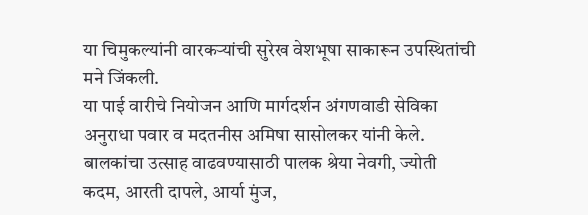या चिमुकल्यांनी वारकऱ्यांची सुरेख वेशभूषा साकारून उपस्थितांची मने जिंकली.
या पाई वारीचे नियोजन आणि मार्गदर्शन अंगणवाडी सेविका अनुराधा पवार व मदतनीस अमिषा सासोलकर यांनी केले. बालकांचा उत्साह वाढवण्यासाठी पालक श्रेया नेवगी, ज्योती कदम, आरती दापले, आर्या मुंज,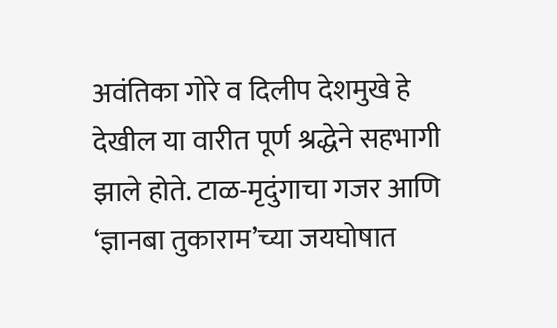अवंतिका गोरे व दिलीप देशमुखे हे देखील या वारीत पूर्ण श्रद्धेने सहभागी झाले होते. टाळ-मृदुंगाचा गजर आणि ‘ज्ञानबा तुकाराम’च्या जयघोषात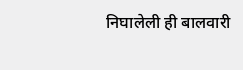निघालेली ही बालवारी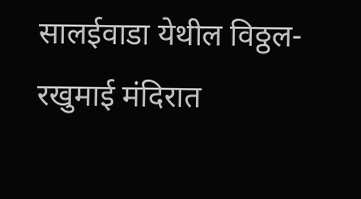सालईवाडा येथील विठ्ठल-रखुमाई मंदिरात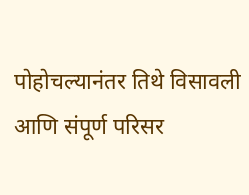पोहोचल्यानंतर तिथे विसावली आणि संपूर्ण परिसर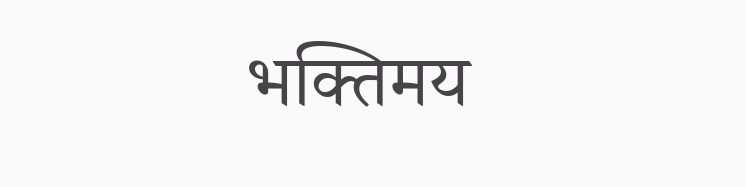भक्तिमय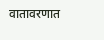वातावरणात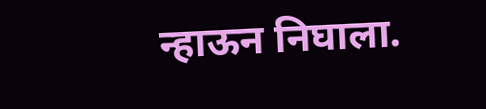न्हाऊन निघाला.